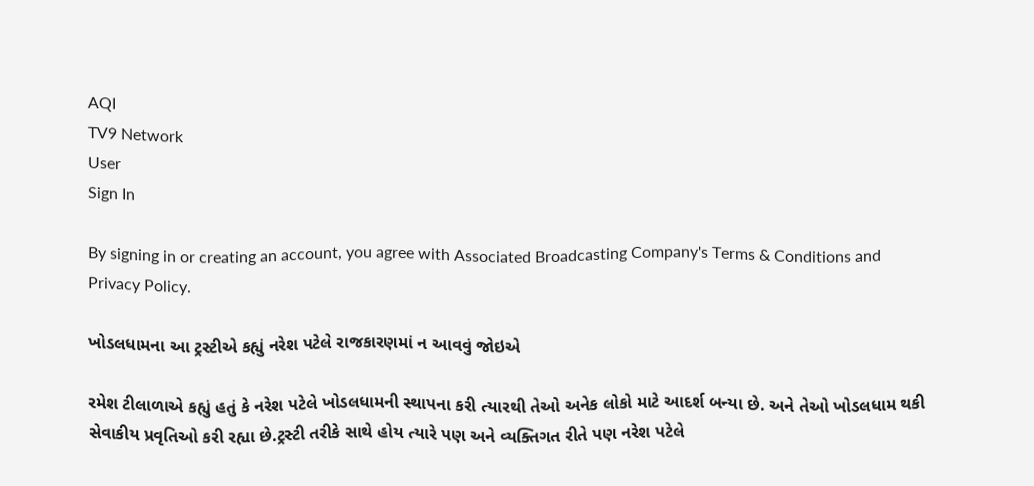AQI
TV9 Network
User
Sign In

By signing in or creating an account, you agree with Associated Broadcasting Company's Terms & Conditions and Privacy Policy.

ખોડલધામના આ ટ્રસ્ટીએ કહ્યું નરેશ પટેલે રાજકારણમાં ન આવવું જોઇએ

રમેશ ટીલાળાએ કહ્યું હતું કે નરેશ પટેલે ખોડલધામની સ્થાપના કરી ત્યારથી તેઓ અનેક લોકો માટે આદર્શ બન્યા છે. અને તેઓ ખોડલધામ થકી સેવાકીય પ્રવૃતિઓ કરી રહ્યા છે.ટ્રસ્ટી તરીકે સાથે હોય ત્યારે પણ અને વ્યક્તિગત રીતે પણ નરેશ પટેલે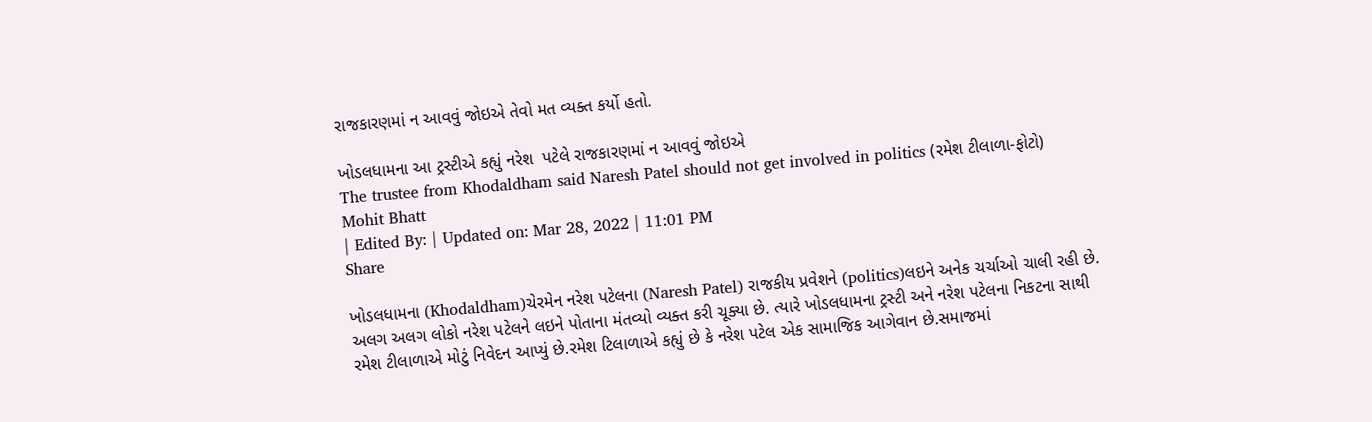રાજકારણમાં ન આવવું જોઇએ તેવો મત વ્યક્ત કર્યો હતો.

ખોડલધામના આ ટ્રસ્ટીએ કહ્યું નરેશ  પટેલે રાજકારણમાં ન આવવું જોઇએ
The trustee from Khodaldham said Naresh Patel should not get involved in politics (રમેશ ટીલાળા-ફોટો)
Mohit Bhatt
| Edited By: | Updated on: Mar 28, 2022 | 11:01 PM
Share

ખોડલધામના (Khodaldham)ચેરમેન નરેશ પટેલના (Naresh Patel) રાજકીય પ્રવેશને (politics)લઇને અનેક ચર્ચાઓ ચાલી રહી છે. અલગ અલગ લોકો નરેશ પટેલને લઇને પોતાના મંતવ્યો વ્યક્ત કરી ચૂક્યા છે. ત્યારે ખોડલધામના ટ્રસ્ટી અને નરેશ પટેલના નિકટના સાથી રમેશ ટીલાળાએ મોટું નિવેદન આપ્યું છે.રમેશ ટિલાળાએ કહ્યું છે કે નરેશ પટેલ એક સામાજિક આગેવાન છે.સમાજમાં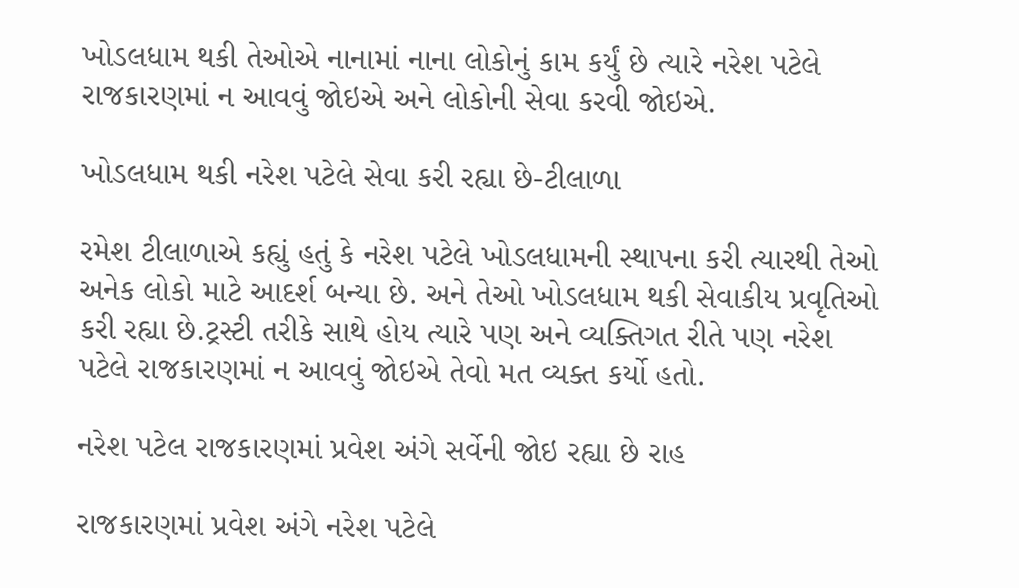ખોડલધામ થકી તેઓએ નાનામાં નાના લોકોનું કામ કર્યું છે ત્યારે નરેશ પટેલે રાજકારણમાં ન આવવું જોઇએ અને લોકોની સેવા કરવી જોઇએ.

ખોડલધામ થકી નરેશ પટેલે સેવા કરી રહ્યા છે-ટીલાળા

રમેશ ટીલાળાએ કહ્યું હતું કે નરેશ પટેલે ખોડલધામની સ્થાપના કરી ત્યારથી તેઓ અનેક લોકો માટે આદર્શ બન્યા છે. અને તેઓ ખોડલધામ થકી સેવાકીય પ્રવૃતિઓ કરી રહ્યા છે.ટ્રસ્ટી તરીકે સાથે હોય ત્યારે પણ અને વ્યક્તિગત રીતે પણ નરેશ પટેલે રાજકારણમાં ન આવવું જોઇએ તેવો મત વ્યક્ત કર્યો હતો.

નરેશ પટેલ રાજકારણમાં પ્રવેશ અંગે સર્વેની જોઇ રહ્યા છે રાહ

રાજકારણમાં પ્રવેશ અંગે નરેશ પટેલે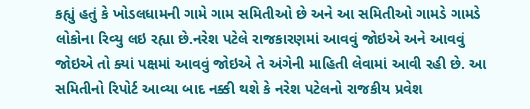કહ્યું હતું કે ખોડલધામની ગામે ગામ સમિતીઓ છે અને આ સમિતીઓ ગામડે ગામડે લોકોના રિવ્યુ લઇ રહ્યા છે.નરેશ પટેલે રાજકારણમાં આવવું જોઇએ અને આવવું જોઇએ તો ક્યાં પક્ષમાં આવવું જોઇએ તે અંગેની માહિતી લેવામાં આવી રહી છે. આ સમિતીનો રિપોર્ટ આવ્યા બાદ નક્કી થશે કે નરેશ પટેલનો રાજકીય પ્રવેશ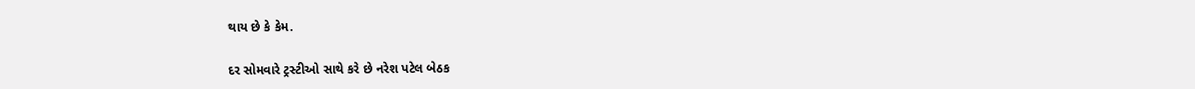થાય છે કે કેમ.

દર સોમવારે ટ્રસ્ટીઓ સાથે કરે છે નરેશ પટેલ બેઠક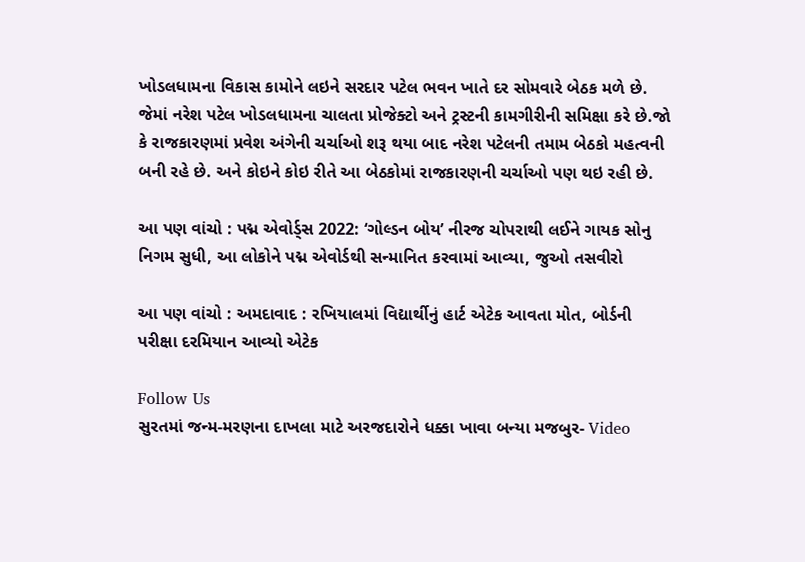ખોડલધામના વિકાસ કામોને લઇને સરદાર પટેલ ભવન ખાતે દર સોમવારે બેઠક મળે છે. જેમાં નરેશ પટેલ ખોડલધામના ચાલતા પ્રોજેક્ટો અને ટ્રસ્ટની કામગીરીની સમિક્ષા કરે છે.જો કે રાજકારણમાં પ્રવેશ અંગેની ચર્ચાઓ શરૂ થયા બાદ નરેશ પટેલની તમામ બેઠકો મહત્વની બની રહે છે. અને કોઇને કોઇ રીતે આ બેઠકોમાં રાજકારણની ચર્ચાઓ પણ થઇ રહી છે.

આ પણ વાંચો : પદ્મ એવોર્ડ્સ 2022: ‘ગોલ્ડન બોય’ નીરજ ચોપરાથી લઈને ગાયક સોનુ નિગમ સુધી, આ લોકોને પદ્મ એવોર્ડથી સન્માનિત કરવામાં આવ્યા, જુઓ તસવીરો

આ પણ વાંચો : અમદાવાદ : રખિયાલમાં વિદ્યાર્થીનું હાર્ટ એટેક આવતા મોત, બોર્ડની પરીક્ષા દરમિયાન આવ્યો એટેક

Follow Us
સુરતમાં જન્મ-મરણના દાખલા માટે અરજદારોને ધક્કા ખાવા બન્યા મજબુર- Video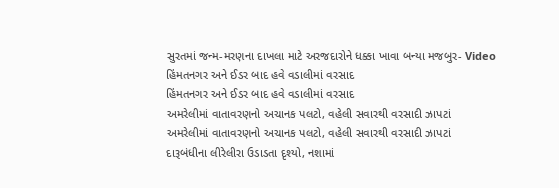સુરતમાં જન્મ-મરણના દાખલા માટે અરજદારોને ધક્કા ખાવા બન્યા મજબુર- Video
હિંમતનગર અને ઈડર બાદ હવે વડાલીમાં વરસાદ
હિંમતનગર અને ઈડર બાદ હવે વડાલીમાં વરસાદ
અમરેલીમાં વાતાવરણનો અચાનક પલટો, વહેલી સવારથી વરસાદી ઝાપટાં
અમરેલીમાં વાતાવરણનો અચાનક પલટો, વહેલી સવારથી વરસાદી ઝાપટાં
દારૂબંધીના લીરેલીરા ઉડાડતા દૃશ્યો, નશામાં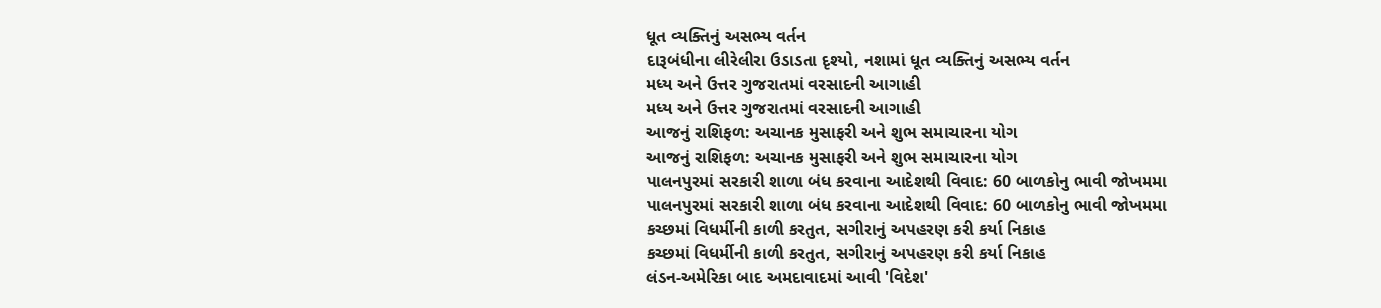ધૂત વ્યક્તિનું અસભ્ય વર્તન
દારૂબંધીના લીરેલીરા ઉડાડતા દૃશ્યો, નશામાં ધૂત વ્યક્તિનું અસભ્ય વર્તન
મધ્ય અને ઉત્તર ગુજરાતમાં વરસાદની આગાહી
મધ્ય અને ઉત્તર ગુજરાતમાં વરસાદની આગાહી
આજનું રાશિફળ: અચાનક મુસાફરી અને શુભ સમાચારના યોગ
આજનું રાશિફળ: અચાનક મુસાફરી અને શુભ સમાચારના યોગ
પાલનપુરમાં સરકારી શાળા બંધ કરવાના આદેશથી વિવાદ: 60 બાળકોનુ ભાવી જોખમમા
પાલનપુરમાં સરકારી શાળા બંધ કરવાના આદેશથી વિવાદ: 60 બાળકોનુ ભાવી જોખમમા
કચ્છમાં વિધર્મીની કાળી કરતુત, સગીરાનું અપહરણ કરી કર્યા નિકાહ
કચ્છમાં વિધર્મીની કાળી કરતુત, સગીરાનું અપહરણ કરી કર્યા નિકાહ
લંડન-અમેરિકા બાદ અમદાવાદમાં આવી 'વિદેશ'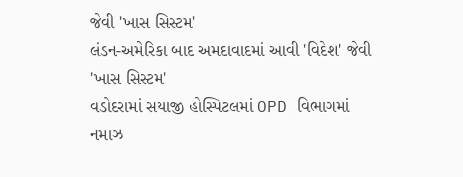જેવી 'ખાસ સિસ્ટમ'
લંડન-અમેરિકા બાદ અમદાવાદમાં આવી 'વિદેશ' જેવી 'ખાસ સિસ્ટમ'
વડોદરામાં સયાજી હોસ્પિટલમાં OPD વિભાગમાં નમાઝ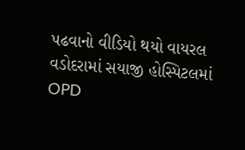પઢવાનો વીડિયો થયો વાયરલ
વડોદરામાં સયાજી હોસ્પિટલમાં OPD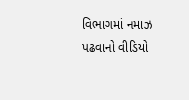વિભાગમાં નમાઝ પઢવાનો વીડિયો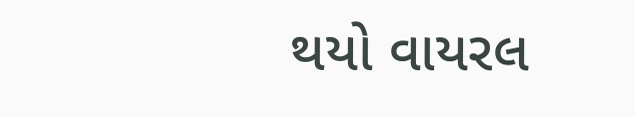થયો વાયરલ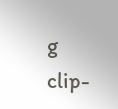g clip-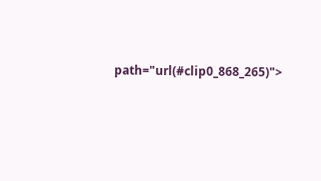path="url(#clip0_868_265)">